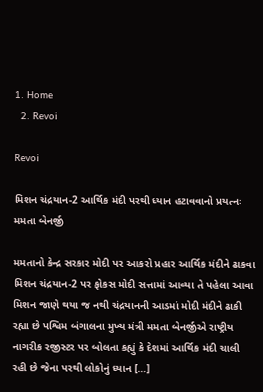1. Home
  2. Revoi

Revoi

મિશન ચંદ્રયાન-2 આર્થિક મંદી પરથી ધ્યાન હટાવવાનો પ્રયત્નઃ મમતા બેનર્જી

મમતાનો કેન્દ્ર સરકાર મોદી પર આકરો પ્રહાર આર્થિક મંદીને ઢાકવા મિશન ચંદ્રયાન-2 પર ફોકસ મોદી સત્તામાં આવ્યા તે પહેલા આવા મિશન જાણે થયા જ નથી ચંદ્રયાનની આડમાં મોદી મંદીને ઢાકી રહ્યા છે પશ્વિમ બંગાલના મુખ્ય મંત્રી મમતા બેનર્જીએ રાષ્ટ્રીય નાગરીક રજીસ્ટર પર બોલતા કહ્યું કે દેશમાં આર્થિક મંદી ચાલી રહી છે જેના પરથી લોકોનું ધ્યાન […]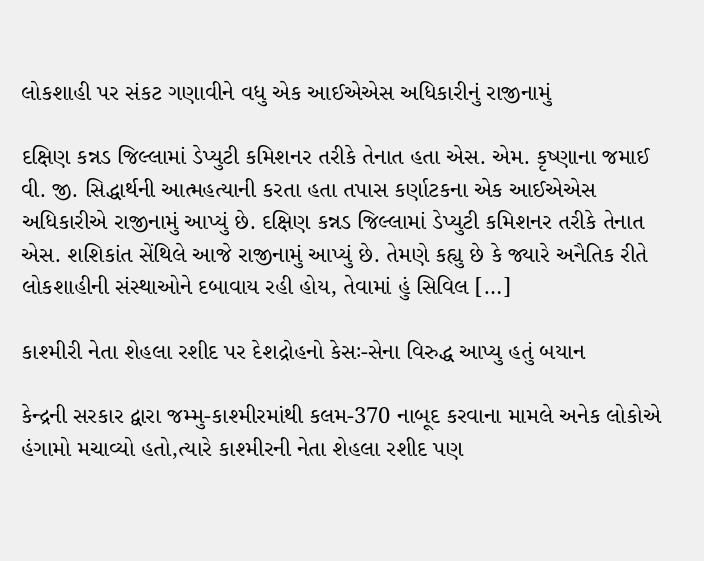લોકશાહી પર સંકટ ગણાવીને વધુ એક આઈએએસ અધિકારીનું રાજીનામું

દક્ષિણ કન્નડ જિલ્લામાં ડેપ્યુટી કમિશનર તરીકે તેનાત હતા એસ. એમ. કૃષ્ણાના જમાઈ વી. જી. સિદ્ધાર્થની આત્મહત્યાની કરતા હતા તપાસ કર્ણાટકના એક આઈએએસ અધિકારીએ રાજીનામું આપ્યું છે. દક્ષિણ કન્નડ જિલ્લામાં ડેપ્યુટી કમિશનર તરીકે તેનાત એસ. શશિકાંત સેંથિલે આજે રાજીનામું આપ્યું છે. તેમણે કહ્યુ છે કે જ્યારે અનૈતિક રીતે લોકશાહીની સંસ્થાઓને દબાવાય રહી હોય, તેવામાં હું સિવિલ […]

કાશ્મીરી નેતા શેહલા રશીદ પર દેશદ્રોહનો કેસઃ-સેના વિરુદ્ધ આપ્યુ હતું બયાન

કેન્દ્રની સરકાર દ્વારા જમ્મુ-કાશ્મીરમાંથી કલમ-370 નાબૂદ કરવાના મામલે અનેક લોકોએ હંગામો મચાવ્યો હતો,ત્યારે કાશ્મીરની નેતા શેહલા રશીદ પણ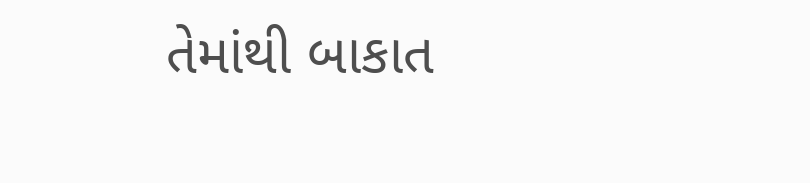તેમાંથી બાકાત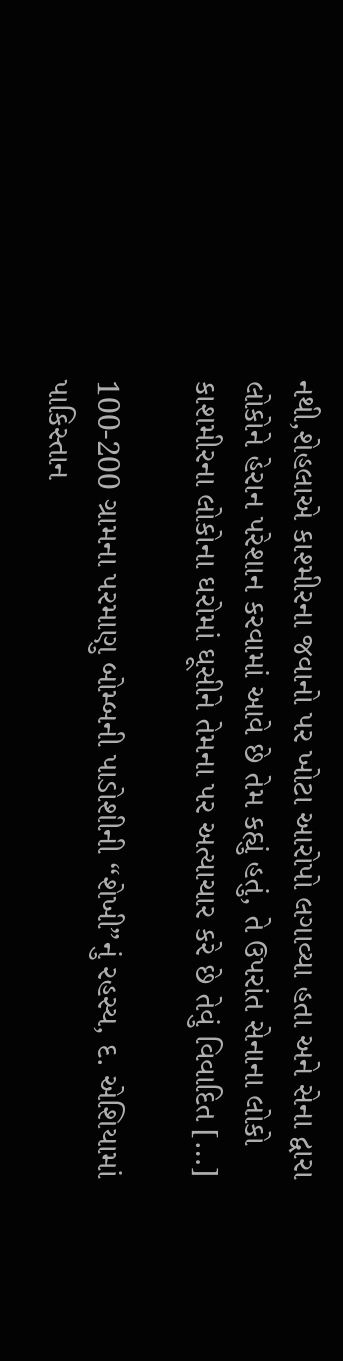નથી,શેહલાએ કાશ્મીરના જવાનો પર ખોટા આરોપો લગાવ્યા હતા અને સેના દ્વારા લોકોને હેરાન પરેશાન કરવામાં આવે છે તેમ કહ્યું હતું, તે ઉપરાંત સેનાના લોકો કાશમીરના લોકોના ઘરોમાં ઘૂસીને તેમના પર અત્યાચાર કરે છે તેવું વિવાદિત […]

100-200 ગ્રામના પરમાણુ બોમ્બની પાડોશીની “શેખી”નું રહસ્ય, દ. એશિયામાં પાકિસ્તાન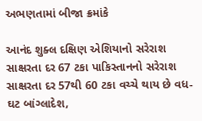અભણતામાં બીજા ક્રમાંકે

આનંદ શુક્લ દક્ષિણ એશિયાનો સરેરાશ સાક્ષરતા દર 67 ટકા પાકિસ્તાનનો સરેરાશ સાક્ષરતા દર 57થી 60 ટકા વચ્ચે થાય છે વધ-ઘટ બાંગ્લાદેશ,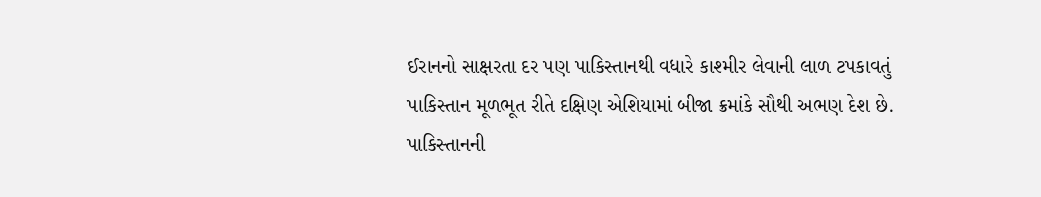ઈરાનનો સાક્ષરતા દર પણ પાકિસ્તાનથી વધારે કાશ્મીર લેવાની લાળ ટપકાવતું પાકિસ્તાન મૂળભૂત રીતે દક્ષિણ એશિયામાં બીજા ક્રમાંકે સૌથી અભણ દેશ છે. પાકિસ્તાનની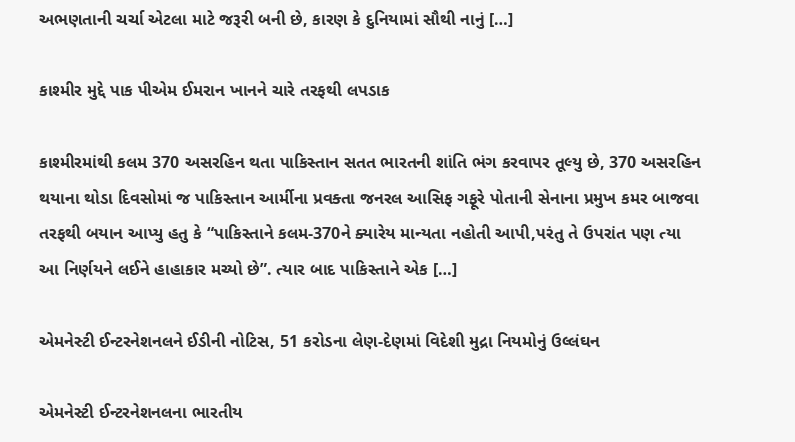અભણતાની ચર્ચા એટલા માટે જરૂરી બની છે, કારણ કે દુનિયામાં સૌથી નાનું […]

કાશ્મીર મુદ્દે પાક પીએમ ઈમરાન ખાનને ચારે તરફથી લપડાક

કાશ્મીરમાંથી કલમ 370 અસરહિન થતા પાકિસ્તાન સતત ભારતની શાંતિ ભંગ કરવાપર તૂલ્યુ છે, 370 અસરહિન થયાના થોડા દિવસોમાં જ પાકિસ્તાન આર્મીના પ્રવક્તા જનરલ આસિફ ગફૂરે પોતાની સેનાના પ્રમુખ કમર બાજવા તરફથી બયાન આપ્યુ હતુ કે “પાકિસ્તાને કલમ-370ને ક્યારેય માન્યતા નહોતી આપી,પરંતુ તે ઉપરાંત પણ ત્યા આ નિર્ણયને લઈને હાહાકાર મચ્યો છે”. ત્યાર બાદ પાકિસ્તાને એક […]

એમનેસ્ટી ઈન્ટરનેશનલને ઈડીની નોટિસ, 51 કરોડના લેણ-દેણમાં વિદેશી મુદ્રા નિયમોનું ઉલ્લંઘન

એમનેસ્ટી ઈન્ટરનેશનલના ભારતીય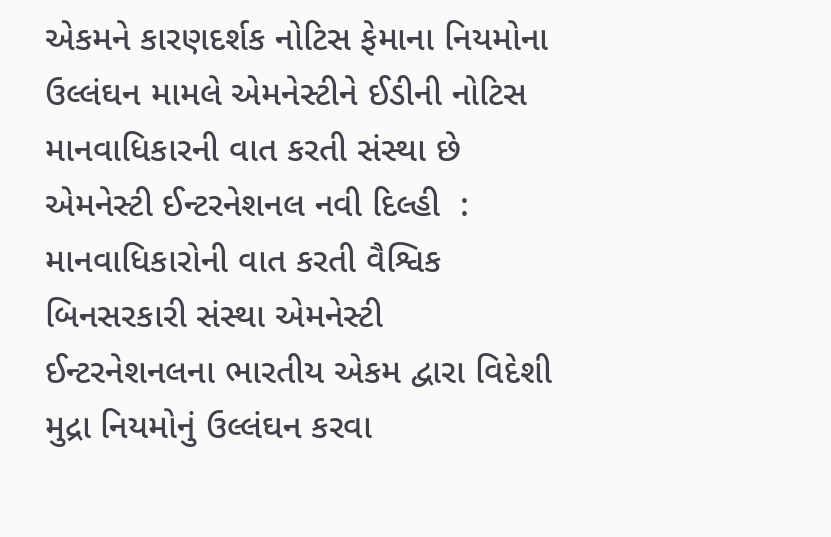એકમને કારણદર્શક નોટિસ ફેમાના નિયમોના ઉલ્લંઘન મામલે એમનેસ્ટીને ઈડીની નોટિસ માનવાધિકારની વાત કરતી સંસ્થા છે એમનેસ્ટી ઈન્ટરનેશનલ નવી દિલ્હી  : માનવાધિકારોની વાત કરતી વૈશ્વિક બિનસરકારી સંસ્થા એમનેસ્ટી ઈન્ટરનેશનલના ભારતીય એકમ દ્વારા વિદેશી મુદ્રા નિયમોનું ઉલ્લંઘન કરવા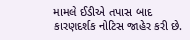મામલે ઈડીએ તપાસ બાદ કારણદર્શક નોટિસ જાહેર કરી છે.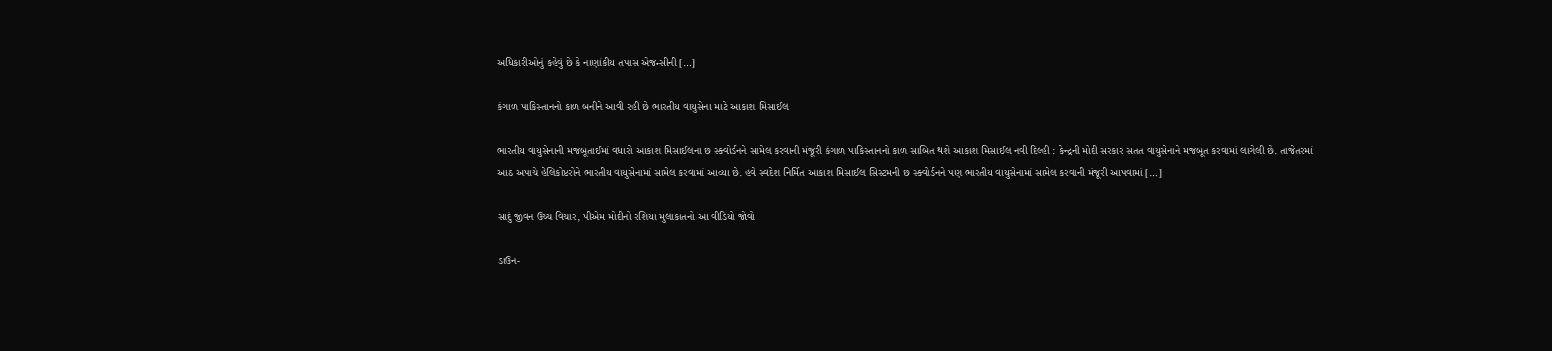અધિકારીઓનું કહેવું છે કે નાણાંકીય તપાસ એજન્સીની […]

કંગાળ પાકિસ્તાનનો કાળ બનીને આવી રહી છે ભારતીય વાયુસેના માટે આકાશ મિસાઈલ

ભારતીય વાયુસેનાની મજબૂતાઈમાં વધારો આકાશ મિસાઈલના છ સ્ક્વોર્ડનને સામેલ કરવાની મંજૂરી કંગાળ પાકિસ્તાનનો કાળ સાબિત થશે આકાશ મિસાઈલ નવી દિલ્હી : કેન્દ્રની મોદી સરકાર સતત વાયુસેનાને મજબૂત કરવામાં લાગેલી છે. તાજેતરમાં આઠ અપાચે હેલિકોપ્ટરોને ભારતીય વાયુસેનામાં સામેલ કરવામાં આવ્યા છે. હવે સ્વદેશ નિર્મિત આકાશ મિસાઈલ સિસ્ટમની છ સ્ક્વોર્ડનને પણ ભારતીય વાયુસેનામાં સામેલ કરવાની મંજૂરી આપવામાં […]

સાદું જીવન ઉચ્ચ વિચાર, પીએમ મોદીનો રશિયા મુલાકાતનો આ વીડિયો જોવો

ડાઉન-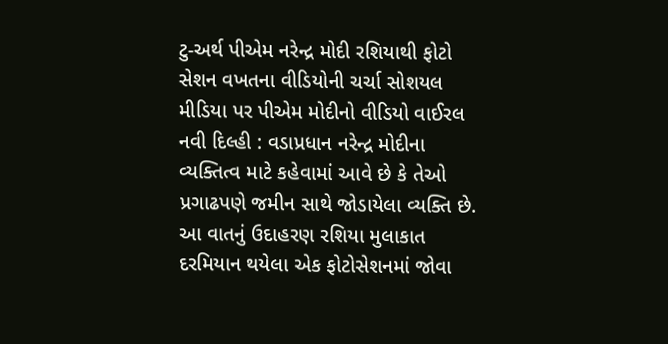ટુ-અર્થ પીએમ નરેન્દ્ર મોદી રશિયાથી ફોટો સેશન વખતના વીડિયોની ચર્ચા સોશયલ મીડિયા પર પીએમ મોદીનો વીડિયો વાઈરલ નવી દિલ્હી : વડાપ્રધાન નરેન્દ્ર મોદીના વ્યક્તિત્વ માટે કહેવામાં આવે છે કે તેઓ પ્રગાઢપણે જમીન સાથે જોડાયેલા વ્યક્તિ છે. આ વાતનું ઉદાહરણ રશિયા મુલાકાત દરમિયાન થયેલા એક ફોટોસેશનમાં જોવા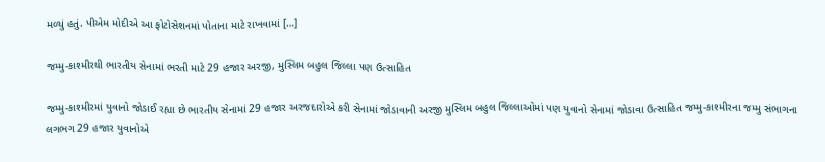મળ્યું હતું. પીએમ મોદીએ આ ફોટોસેશનમાં પોતાના માટે રાખવામાં […]

જમ્મુ-કાશ્મીરથી ભારતીય સેનામાં ભરતી માટે 29 હજાર અરજી, મુસ્લિમ બહુલ જિલ્લા પણ ઉત્સાહિત

જમ્મુ-કાશ્મીરમાં યુવાનો જોડાઈ રહ્યા છે ભારતીય સેનામાં 29 હજાર અરજદારોએ કરી સેનામાં જોડાવાની અરજી મુસ્લિમ બહુલ જિલ્લાઓમાં પણ યુવાનો સેનામાં જોડાવા ઉત્સાહિત જમ્મુ-કાશ્મીરના જમ્મુ સંભાગના લગભગ 29 હજાર યુવાનોએ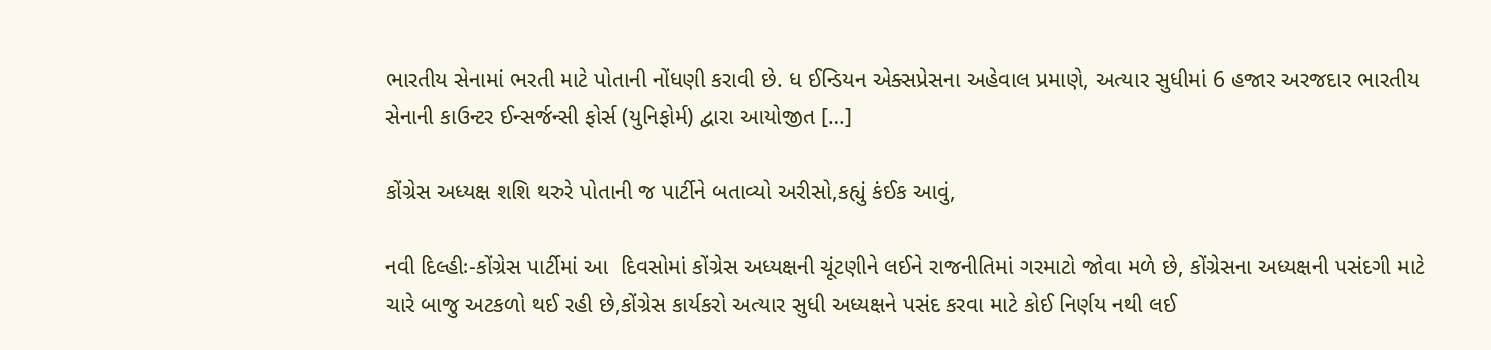ભારતીય સેનામાં ભરતી માટે પોતાની નોંધણી કરાવી છે. ધ ઈન્ડિયન એક્સપ્રેસના અહેવાલ પ્રમાણે, અત્યાર સુધીમાં 6 હજાર અરજદાર ભારતીય સેનાની કાઉન્ટર ઈન્સર્જન્સી ફોર્સ (યુનિફોર્મ) દ્વારા આયોજીત […]

કોંગ્રેસ અધ્યક્ષ શશિ થરુરે પોતાની જ પાર્ટીને બતાવ્યો અરીસો,કહ્યું કંઈક આવું,

નવી દિલ્હીઃ-કોંગ્રેસ પાર્ટીમાં આ  દિવસોમાં કોંગ્રેસ અધ્યક્ષની ચૂંટણીને લઈને રાજનીતિમાં ગરમાટો જોવા મળે છે, કોંગ્રેસના અધ્યક્ષની પસંદગી માટે ચારે બાજુ અટકળો થઈ રહી છે,કોંગ્રેસ કાર્યકરો અત્યાર સુધી અધ્યક્ષને પસંદ કરવા માટે કોઈ નિર્ણય નથી લઈ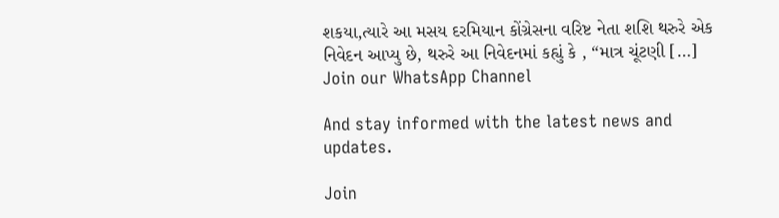શકયા,ત્યારે આ મસય દરમિયાન કોંગ્રેસના વરિષ્ટ નેતા શશિ થરુરે એક નિવેદન આપ્યુ છે, થરુરે આ નિવેદનમાં કહ્યું કે , “માત્ર ચૂંટણી […]
Join our WhatsApp Channel

And stay informed with the latest news and updates.

Join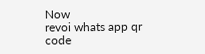Now
revoi whats app qr code